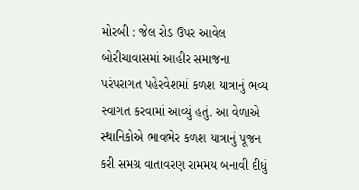મોરબી : જેલ રોડ ઉપર આવેલ બોરીચાવાસમાં આહીર સમાજના પરંપરાગત પહેરવેશમાં કળશ યાત્રાનું ભવ્ય સ્વાગત કરવામાં આવ્યું હતું. આ વેળાએ સ્થાનિકોએ ભાવભેર કળશ યાત્રાનું પૂજન કરી સમગ્ર વાતાવરણ રામમય બનાવી દીધું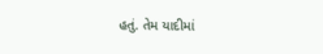હતું. તેમ યાદીમાં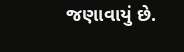જણાવાયું છે.